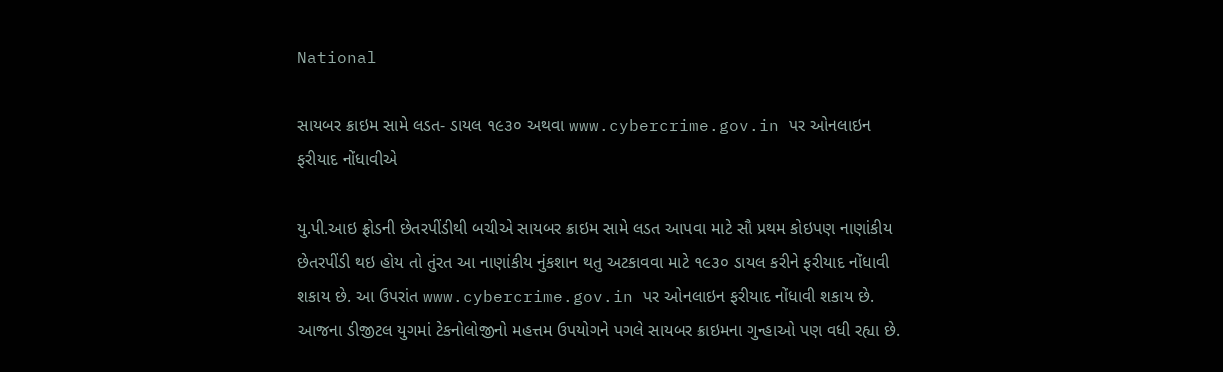National

સાયબર ક્રાઇમ સામે લડત- ડાયલ ૧૯૩૦ અથવા www.cybercrime.gov.in પર ઓનલાઇન ફરીયાદ નોંધાવીએ

યુ.પી.આઇ ફ્રોડની છેતરપીંડીથી બચીએ સાયબર ક્રાઇમ સામે લડત આપવા માટે સૌ પ્રથમ કોઇપણ નાણાંકીય છેતરપીંડી થઇ હોય તો તુંરત આ નાણાંકીય નુંકશાન થતુ અટકાવવા માટે ૧૯૩૦ ડાયલ કરીને ફરીયાદ નોંધાવી શકાય છે. આ ઉપરાંત www.cybercrime.gov.in પર ઓનલાઇન ફરીયાદ નોંધાવી શકાય છે. આજના ડીજીટલ યુગમાં ટેકનોલોજીનો મહત્તમ ઉપયોગને પગલે સાયબર ક્રાઇમના ગુન્હાઓ પણ વધી રહ્યા છે.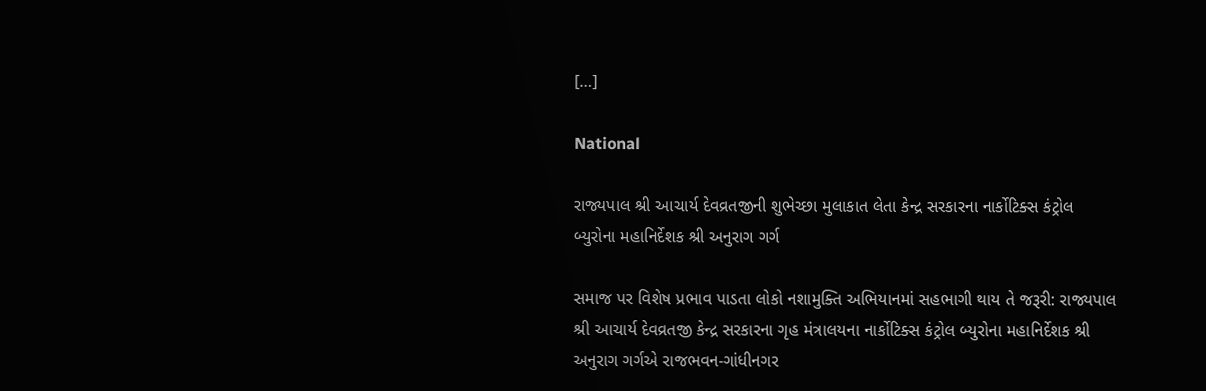[…]

National

રાજ્યપાલ શ્રી આચાર્ય દેવવ્રતજીની શુભેચ્છા મુલાકાત લેતા કેન્દ્ર સરકારના નાર્કોટિક્સ કંટ્રોલ બ્યુરોના મહાનિર્દેશક શ્રી અનુરાગ ગર્ગ

સમાજ પર વિશેષ પ્રભાવ પાડતા લોકો નશામુક્તિ અભિયાનમાં સહભાગી થાય તે જરૂરી: રાજ્યપાલ શ્રી આચાર્ય દેવવ્રતજી કેન્દ્ર સરકારના ગૃહ મંત્રાલયના નાર્કોટિક્સ કંટ્રોલ બ્યુરોના મહાનિર્દેશક શ્રી અનુરાગ ગર્ગએ રાજભવન-ગાંધીનગર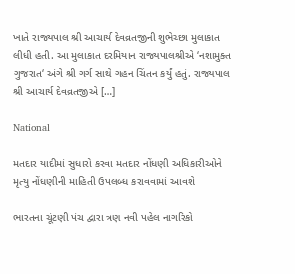ખાતે રાજ્યપાલ શ્રી આચાર્ય દેવવ્રતજીની શુભેચ્છા મુલાકાત લીધી હતી. આ મુલાકાત દરમિયાન રાજ્યપાલશ્રીએ ‘નશામુક્ત ગુજરાત‘ અંગે શ્રી ગર્ગ સાથે ગહન ચિંતન કર્યું હતું. રાજ્યપાલ શ્રી આચાર્ય દેવવ્રતજીએ […]

National

મતદાર યાદીમાં સુધારો કરવા મતદાર નોંધણી અધિકારીઓને મૃત્યુ નોંધણીની માહિતી ઉપલબ્ધ કરાવવામાં આવશે

ભારતના ચૂંટણી પંચ દ્વારા ત્રણ નવી પહેલ નાગરિકો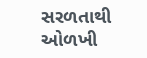સરળતાથી ઓળખી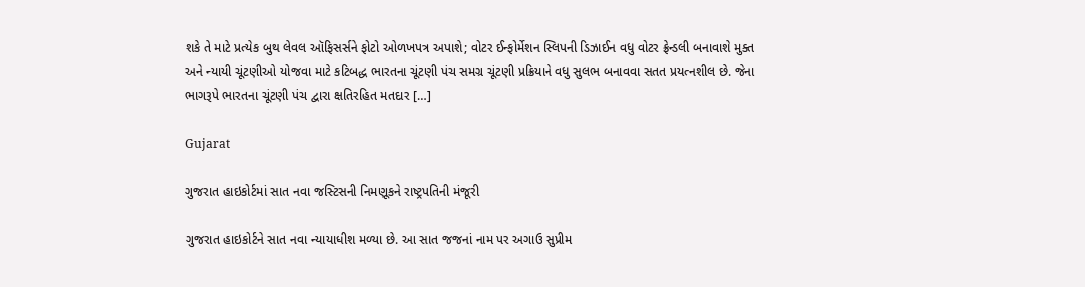શકે તે માટે પ્રત્યેક બુથ લેવલ ઑફિસર્સને ફોટો ઓળખપત્ર અપાશે; વોટર ઈન્ફોર્મેશન સ્લિપની ડિઝાઈન વધુ વોટર ફ્રેન્ડલી બનાવાશે મુક્ત અને ન્યાયી ચૂંટણીઓ યોજવા માટે કટિબદ્ધ ભારતના ચૂંટણી પંચ સમગ્ર ચૂંટણી પ્રક્રિયાને વધુ સુલભ બનાવવા સતત પ્રયત્નશીલ છે. જેના ભાગરૂપે ભારતના ચૂંટણી પંચ દ્વારા ક્ષતિરહિત મતદાર […]

Gujarat

ગુજરાત હાઇકોર્ટમાં સાત નવા જસ્ટિસની નિમણૂકને રાષ્ટ્રપતિની મંજૂરી

ગુજરાત હાઇકોર્ટને સાત નવા ન્યાયાધીશ મળ્યા છે. આ સાત જજનાં નામ પર અગાઉ સુપ્રીમ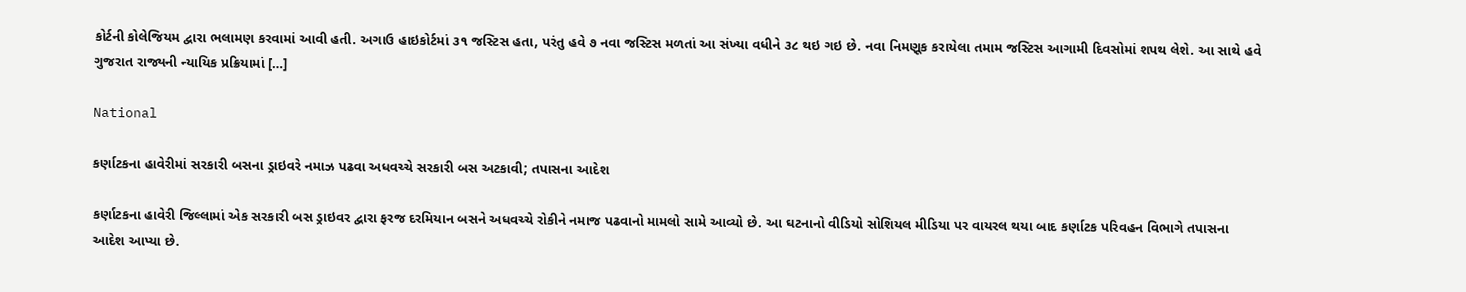કોર્ટની કોલેજિયમ દ્વારા ભલામણ કરવામાં આવી હતી. અગાઉ હાઇકોર્ટમાં ૩૧ જસ્ટિસ હતા, પરંતુ હવે ૭ નવા જસ્ટિસ મળતાં આ સંખ્યા વધીને ૩૮ થઇ ગઇ છે. નવા નિમણૂક કરાયેલા તમામ જસ્ટિસ આગામી દિવસોમાં શપથ લેશે. આ સાથે હવે ગુજરાત રાજ્યની ન્યાયિક પ્રક્રિયામાં […]

National

કર્ણાટકના હાવેરીમાં સરકારી બસના ડ્રાઇવરે નમાઝ પઢવા અધવચ્ચે સરકારી બસ અટકાવી; તપાસના આદેશ

કર્ણાટકના હાવેરી જિલ્લામાં એક સરકારી બસ ડ્રાઇવર દ્વારા ફરજ દરમિયાન બસને અધવચ્ચે રોકીને નમાજ પઢવાનો મામલો સામે આવ્યો છે. આ ઘટનાનો વીડિયો સોશિયલ મીડિયા પર વાયરલ થયા બાદ કર્ણાટક પરિવહન વિભાગે તપાસના આદેશ આપ્યા છે.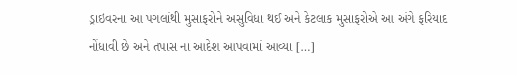ડ્રાઇવરના આ પગલાંથી મુસાફરોને અસુવિધા થઈ અને કેટલાક મુસાફરોએ આ અંગે ફરિયાદ નોંધાવી છે અને તપાસ ના આદેશ આપવામાં આવ્યા […]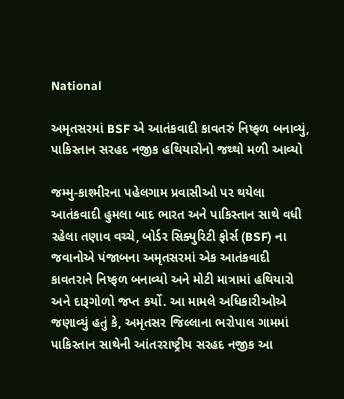National

અમૃતસરમાં BSF એ આતંકવાદી કાવતરું નિષ્ફળ બનાવ્યું, પાકિસ્તાન સરહદ નજીક હથિયારોનો જથ્થો મળી આવ્યો

જમ્મુ-કાશ્મીરના પહેલગામ પ્રવાસીઓ પર થયેલા આતંકવાદી હુમલા બાદ ભારત અને પાકિસ્તાન સાથે વધી રહેલા તણાવ વચ્ચે, બોર્ડર સિક્યુરિટી ફોર્સ (BSF) ના જવાનોએ પંજાબના અમૃતસરમાં એક આતંકવાદી કાવતરાને નિષ્ફળ બનાવ્યો અને મોટી માત્રામાં હથિયારો અને દારૂગોળો જપ્ત કર્યો. આ મામલે અધિકારીઓએ જણાવ્યું હતું કે, અમૃતસર જિલ્લાના ભરોપાલ ગામમાં પાકિસ્તાન સાથેની આંતરરાષ્ટ્રીય સરહદ નજીક આ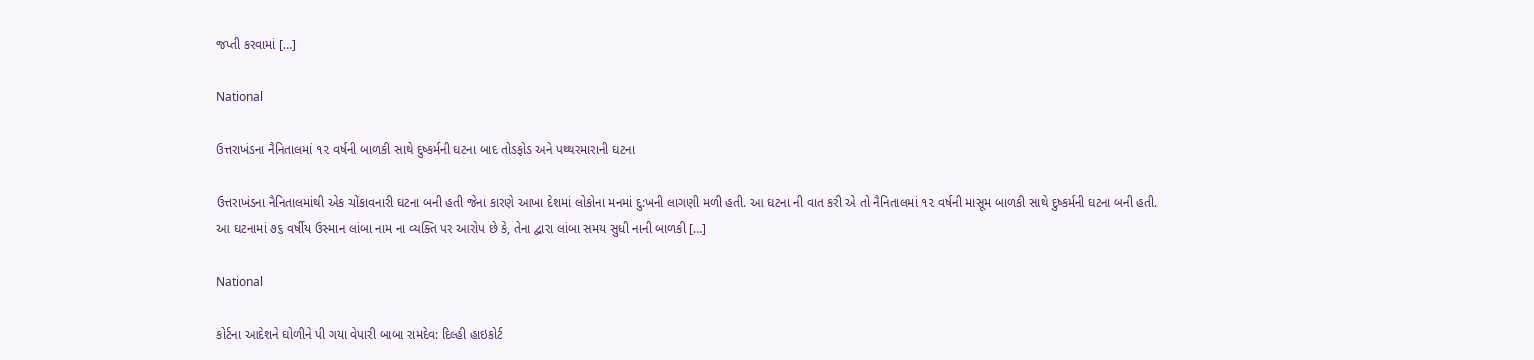જપ્તી કરવામાં […]

National

ઉત્તરાખંડના નૈનિતાલમાં ૧૨ વર્ષની બાળકી સાથે દુષ્કર્મની ઘટના બાદ તોડફોડ અને પથ્થરમારાની ઘટના

ઉત્તરાખંડના નૈનિતાલમાંથી એક ચોંકાવનારી ઘટના બની હતી જેના કારણે આખા દેશમાં લોકોના મનમાં દુ:ખની લાગણી મળી હતી. આ ઘટના ની વાત કરી એ તો નૈનિતાલમાં ૧૨ વર્ષની માસૂમ બાળકી સાથે દુષ્કર્મની ઘટના બની હતી. આ ઘટનામાં ૭૬ વર્ષીય ઉસ્માન લાંબા નામ ના વ્યક્તિ પર આરોપ છે કે, તેના દ્વારા લાંબા સમય સુધી નાની બાળકી […]

National

કોર્ટના આદેશને ઘોળીને પી ગયા વેપારી બાબા રામદેવ: દિલ્હી હાઇકોર્ટ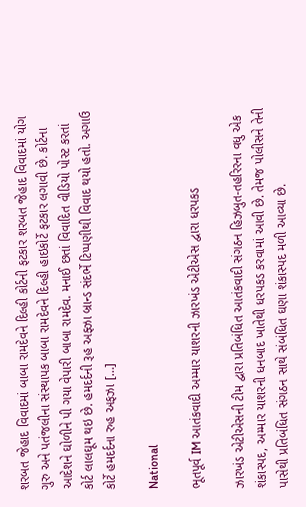શરબત જેહાદ વિવાદમાં બાબા રામદેવને દિલ્હી કોર્ટની ફટકાર શરબત જેહાદ વિવાદમાં યોગ ગુરુ અને પતંજલીના સંસ્થાપક બાબા રામદેવને દિલ્હી હાઇકોર્ટે ફટકાર લગાવી છે. કોર્ટના આદેશને ઘોળીને પી ગયા વેપારી બાબા રામદેવ. મનાઈ છતાં વિવાદિત વીડિયો પોસ્ટ કરતાં કોર્ટ લાલઘૂમ થઇ છે. હમદર્દની રૂહ અફ્ઝા બ્રાન્ડ સંદર્ભે ટિપ્પણીથી વિવાદ થયો હતો. અગાઉ કોર્ટે હમદર્દના રુહ અફઝા […]

National

ભૂતપૂર્વ IM આતંકવાદી અમ્માર યાશરની ઝારખંડ એટીએસ દ્વારા ધરપકડ

ઝારખંડ એટીએસની ટીમ દ્વારા પ્રતિબંધિત આતંકવાદી સંગઠન હિઝબુત-તહરિરના વધુ એક શંકાસ્પદ, અમ્માર યાશરની ધનબાદ ખાતેથી ધરપકડ કરવામાં આવી છે. તેમજ પોલીસને તેની પાસેથી પ્રતિબંધિત સંગઠન સાથે સંબંધિત ઘણા શંકાસ્પદ મળી આવ્યા છે.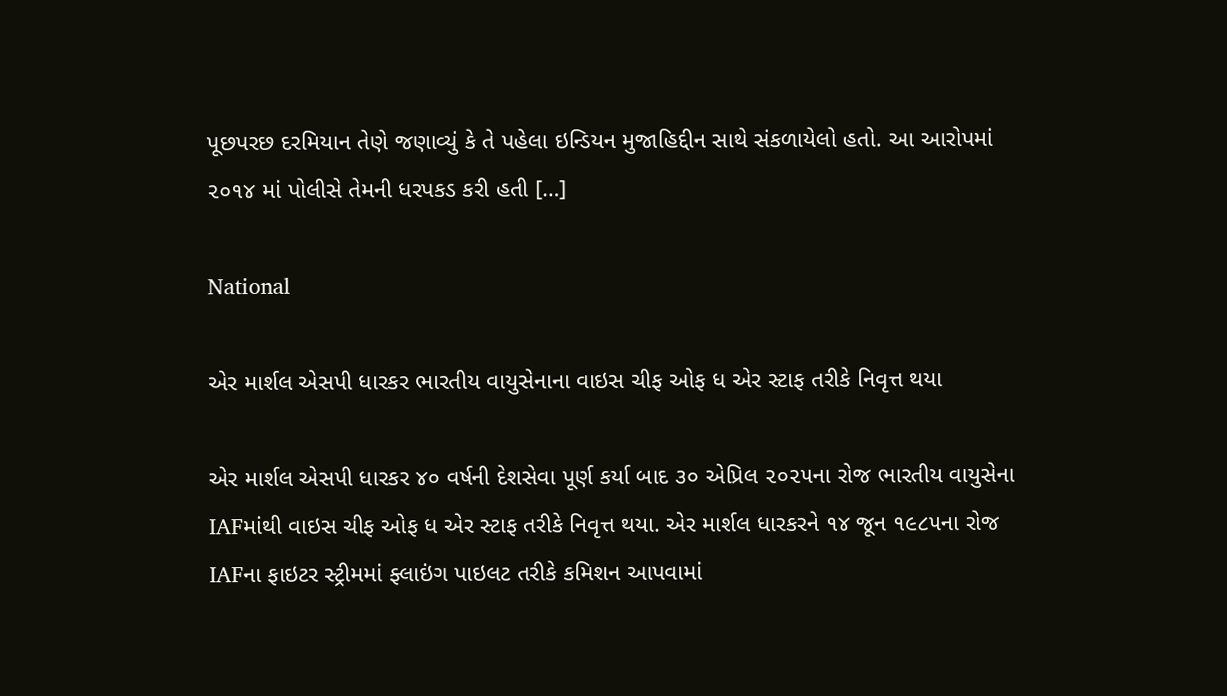પૂછપરછ દરમિયાન તેણે જણાવ્યું કે તે પહેલા ઇન્ડિયન મુજાહિદ્દીન સાથે સંકળાયેલો હતો. આ આરોપમાં ૨૦૧૪ માં પોલીસે તેમની ધરપકડ કરી હતી […]

National

એર માર્શલ એસપી ધારકર ભારતીય વાયુસેનાના વાઇસ ચીફ ઓફ ધ એર સ્ટાફ તરીકે નિવૃત્ત થયા

એર માર્શલ એસપી ધારકર ૪૦ વર્ષની દેશસેવા પૂર્ણ કર્યા બાદ ૩૦ એપ્રિલ ૨૦૨૫ના રોજ ભારતીય વાયુસેના IAFમાંથી વાઇસ ચીફ ઓફ ધ એર સ્ટાફ તરીકે નિવૃત્ત થયા. એર માર્શલ ધારકરને ૧૪ જૂન ૧૯૮૫ના રોજ IAFના ફાઇટર સ્ટ્રીમમાં ફ્લાઇંગ પાઇલટ તરીકે કમિશન આપવામાં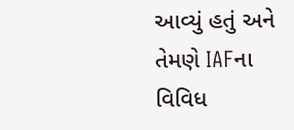આવ્યું હતું અને તેમણે IAFના વિવિધ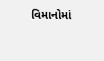વિમાનોમાં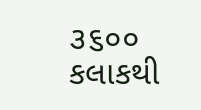૩૬૦૦ કલાકથી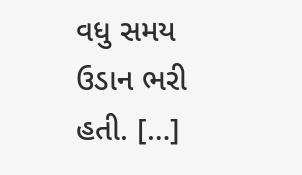વધુ સમય ઉડાન ભરી હતી. […]